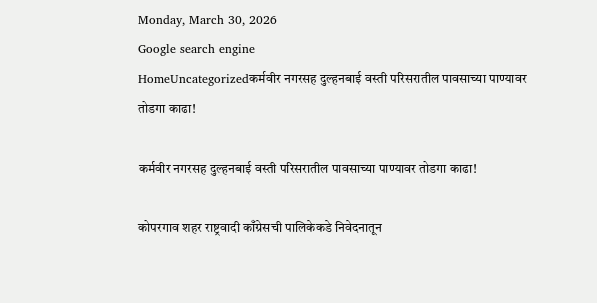Monday, March 30, 2026
Google search engine
HomeUncategorizedकर्मवीर नगरसह दुल्हनबाई वस्ती परिसरातील पावसाच्या पाण्यावर तोडगा काढा!

कर्मवीर नगरसह दुल्हनबाई वस्ती परिसरातील पावसाच्या पाण्यावर तोडगा काढा!

कोपरगाव शहर राष्ट्रवादी काँग्रेसची पालिकेकडे निवेदनातून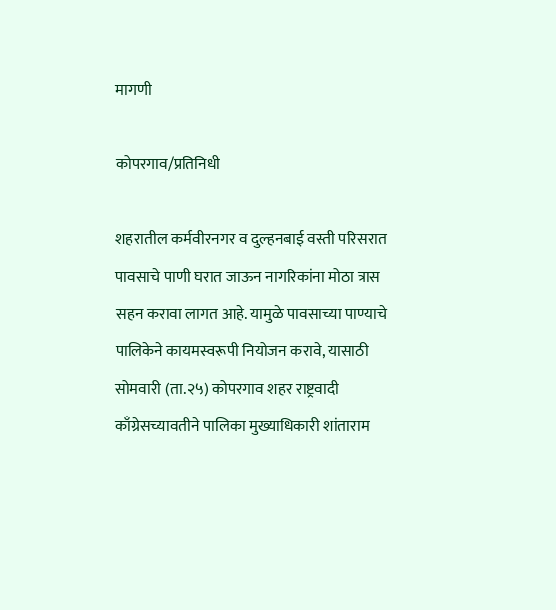मागणी

कोपरगाव/प्रतिनिधी

शहरातील कर्मवीरनगर व दुल्हनबाई वस्ती परिसरात पावसाचे पाणी घरात जाऊन नागरिकांना मोठा त्रास सहन करावा लागत आहे. यामुळे पावसाच्या पाण्याचे पालिकेने कायमस्वरूपी नियोजन करावे, यासाठी सोमवारी (ता.२५) कोपरगाव शहर राष्ट्रवादी काँग्रेसच्यावतीने पालिका मुख्याधिकारी शांताराम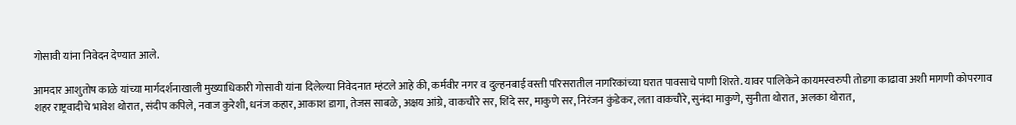गोसावी यांना निवेदन देण्यात आले.

आमदार आशुतोष काळे यांच्या मार्गदर्शनाखाली मुख्याधिकारी गोसावी यांना दिलेल्या निवेदनात म्हंटले आहे की, कर्मवीर नगर व दुल्हनबाई वस्ती परिसरातील नागरिकांच्या घरात पावसाचे पाणी शिरते. यावर पालिकेने कायमस्वरुपी तोडगा काढावा अशी मागणी कोपरगाव शहर राष्ट्रवादीचे भावेश थोरात, संदीप कपिले, नवाज कुरेशी, धनंज कहार, आकाश डागा, तेजस साबळे, अक्षय आंग्रे, वाकचौरे सर, शिंदे सर, माकुणे सर, निरंजन कुंडेकर, लता वाकचौरे, सुनंदा माकुणे, सुनीता थोरात, अलका थोरात,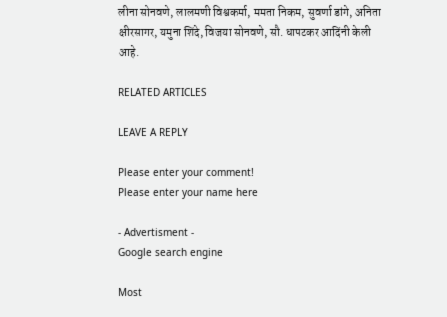लीना सोनवणे, लालमणी विश्वकर्मा, ममता निकम, सुवर्णा डांगे, अनिता क्षीरसागर, यमुना शिंदे, विजया सोनवणे, सौ. धापटकर आदिंनी केली आहे.

RELATED ARTICLES

LEAVE A REPLY

Please enter your comment!
Please enter your name here

- Advertisment -
Google search engine

Most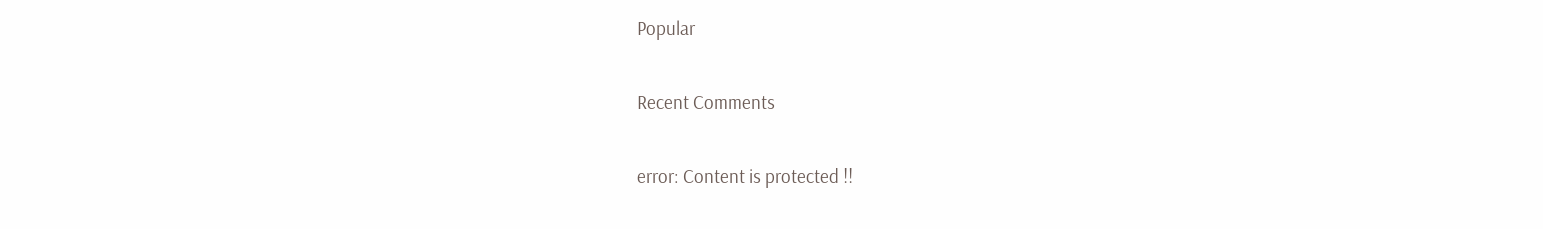Popular

Recent Comments

error: Content is protected !!